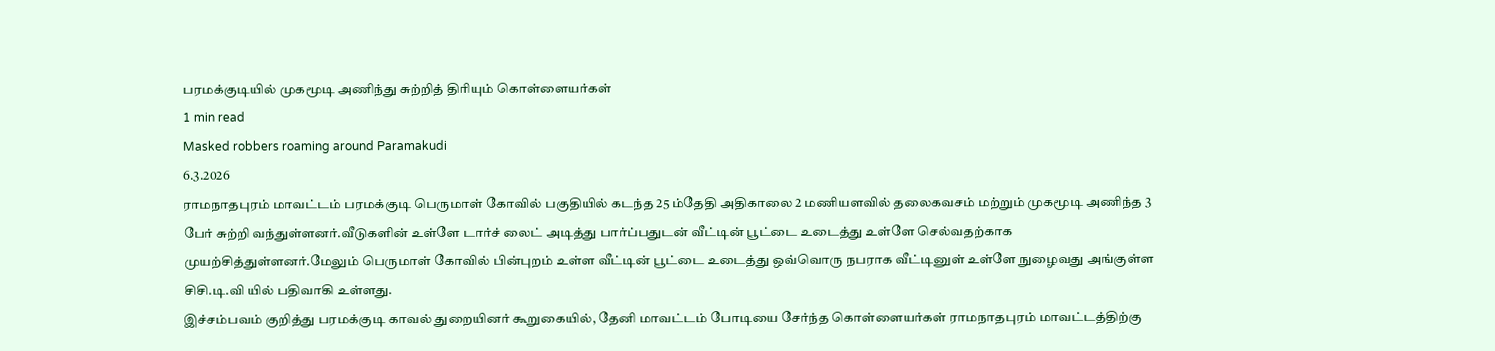பரமக்குடியில் முகமூடி அணிந்து சுற்றித் திரியும் கொள்ளையர்கள்
1 min read
Masked robbers roaming around Paramakudi
6.3.2026
ராமநாதபுரம் மாவட்டம் பரமக்குடி பெருமாள் கோவில் பகுதியில் கடந்த 25 ம்தேதி அதிகாலை 2 மணியளவில் தலைகவசம் மற்றும் முகமூடி அணிந்த 3 பேர் சுற்றி வந்துள்ளனர்.வீடுகளின் உள்ளே டார்ச் லைட் அடித்து பார்ப்பதுடன் வீட்டின் பூட்டை உடைத்து உள்ளே செல்வதற்காக முயற்சித்துள்ளனர்.மேலும் பெருமாள் கோவில் பின்புறம் உள்ள வீட்டின் பூட்டை உடைத்து ஒவ்வொரு நபராக வீட்டினுள் உள்ளே நுழைவது அங்குள்ள சிசி.டி.வி யில் பதிவாகி உள்ளது.
இச்சம்பவம் குறித்து பரமக்குடி காவல் துறையினர் கூறுகையில், தேனி மாவட்டம் போடியை சேர்ந்த கொள்ளையர்கள் ராமநாதபுரம் மாவட்டத்திற்கு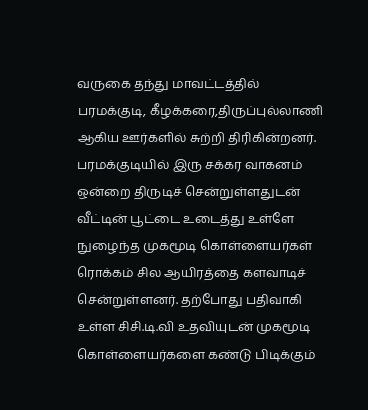வருகை தந்து மாவட்டத்தில் பரமக்குடி, கீழக்கரை,திருப்புல்லாணி ஆகிய ஊர்களில் சுற்றி திரிகின்றனர்.
பரமக்குடியில் இரு சக்கர வாகனம் ஒன்றை திருடிச் சென்றுள்ளதுடன் வீட்டின் பூட்டை உடைத்து உள்ளே நுழைந்த முகமூடி கொள்ளையர்கள் ரொக்கம் சில ஆயிரத்தை களவாடிச் சென்றுள்ளனர். தற்போது பதிவாகி உள்ள சிசி.டி.வி உதவியுடன் முகமூடி கொள்ளையர்களை கண்டு பிடிக்கும்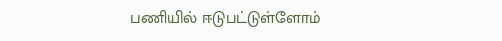பணியில் ஈடுபட்டுள்ளோம்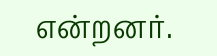என்றனர்.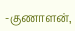-குணாளன்,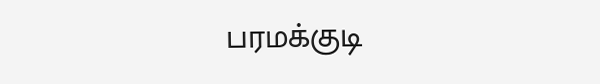பரமக்குடி